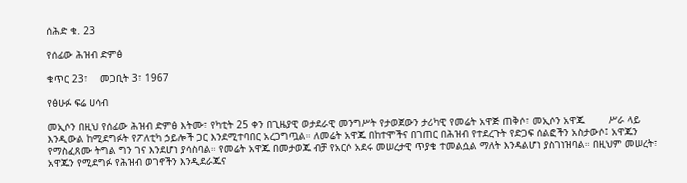ሰሕድ ቁ. 23

የሰፊው ሕዝብ ድምፅ

ቁጥር 23፣    መጋቢት 3፣ 1967

የፅሁፉ ፍሬ ሀሳብ

መኢሶን በዚህ የሰፊው ሕዝብ ድምፅ እትሙ፣ የካቲት 25 ቀን በጊዜያዊ ወታደራዊ መንግሥት የታወጀውን ታሪካዊ የመሬት አዋጅ ጠቅሶ፣ መኢሶን አዋጁ        ሥራ ላይ እንዲውል ከሚደግፉት የፖለቲካ ኃይሎች ጋር እንደሚተባበር አረጋግጧል። ለመሬት አዋጁ በከተሞችና በገጠር በሕዝብ የተደረጉት የድጋፍ ሰልፎችን አስታውሶ፤ አዋጁን የማስፈጸሙ ትግል ግን ገና እንደሆነ ያሳስባል። የመሬት አዋጁ በመታወጁ ብቻ የአርሶ አደሩ መሠረታዊ ጥያቄ ተመልሷል ማለት እንዳልሆነ ያስገነዝባል። በዚህም መሠረት፣ አዋጁን የሚደግፉ የሕዝብ ወገኖችን እንዲደራጁና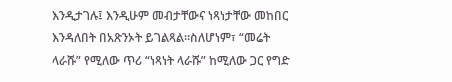እንዲታገሉ፤ እንዲሁም መብታቸውና ነጻነታቸው መከበር እንዳለበት በአጽንኦት ይገልጻል።ስለሆነም፣ “መሬት ላራሹ” የሚለው ጥሪ “ነጻነት ላራሹ” ከሚለው ጋር የግድ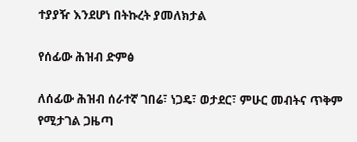ተያያዥ እንደሆነ በትኩረት ያመለክታል

የሰፊው ሕዝብ ድምፅ

ለሰፊው ሕዝብ ሰራተኛ ገበሬ፣ ነጋዴ፣ ወታደር፣ ምሁር መብትና ጥቅም የሚታገል ጋዜጣ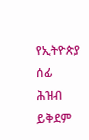የኢትዮጵያ ሰፊ ሕዝብ ይቅደም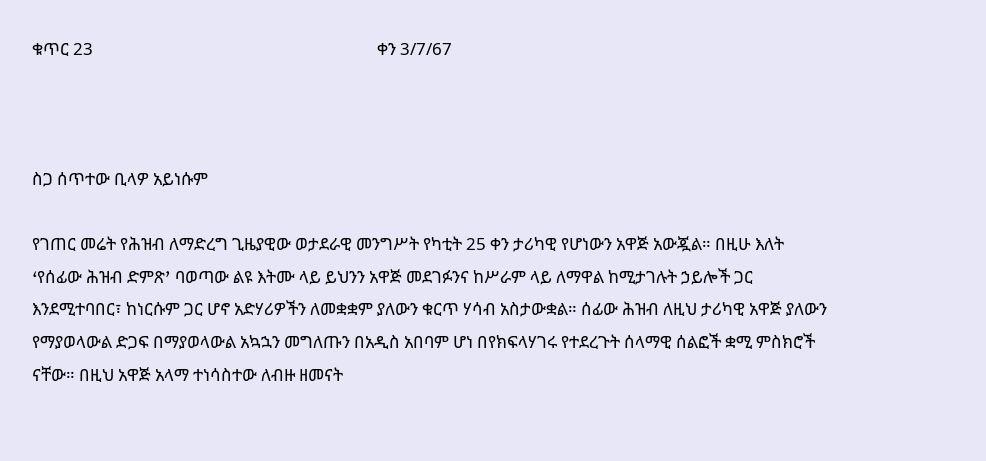ቁጥር 23                                                                       ቀን 3/7/67



ስጋ ሰጥተው ቢላዎ አይነሱም

የገጠር መሬት የሕዝብ ለማድረግ ጊዜያዊው ወታደራዊ መንግሥት የካቲት 25 ቀን ታሪካዊ የሆነውን አዋጅ አውጇል። በዚሁ እለት ߵየሰፊው ሕዝብ ድምጽߴ ባወጣው ልዩ እትሙ ላይ ይህንን አዋጅ መደገፉንና ከሥራም ላይ ለማዋል ከሚታገሉት ኃይሎች ጋር እንደሚተባበር፣ ከነርሱም ጋር ሆኖ አድሃሪዎችን ለመቋቋም ያለውን ቁርጥ ሃሳብ አስታውቋል። ሰፊው ሕዝብ ለዚህ ታሪካዊ አዋጅ ያለውን የማያወላውል ድጋፍ በማያወላውል አኳኋን መግለጡን በአዲስ አበባም ሆነ በየክፍላሃገሩ የተደረጉት ሰላማዊ ሰልፎች ቋሚ ምስክሮች ናቸው። በዚህ አዋጅ አላማ ተነሳስተው ለብዙ ዘመናት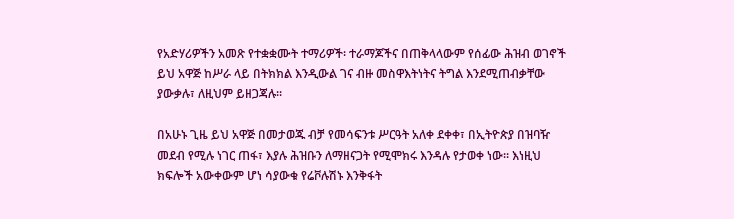የአድሃሪዎችን አመጽ የተቋቋሙት ተማሪዎች፡ ተራማጆችና በጠቅላላውም የሰፊው ሕዝብ ወገኖች ይህ አዋጅ ከሥራ ላይ በትክክል እንዲውል ገና ብዙ መስዋእትነትና ትግል እንደሚጠብቃቸው ያውቃሉ፣ ለዚህም ይዘጋጃሉ።

በአሁኑ ጊዜ ይህ አዋጅ በመታወጁ ብቻ የመሳፍንቱ ሥርዓት አለቀ ደቀቀ፣ በኢትዮጵያ በዝባዥ መደብ የሚሉ ነገር ጠፋ፣ እያሉ ሕዝቡን ለማዘናጋት የሚሞክሩ እንዳሉ የታወቀ ነው። እነዚህ ክፍሎች አውቀውም ሆነ ሳያውቁ የሬቮሉሽኑ እንቅፋት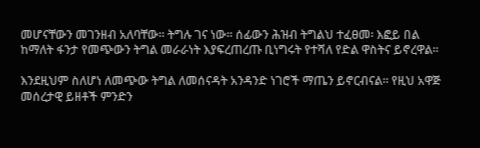መሆናቸውን መገንዘብ አለባቸው። ትግሉ ገና ነው። ሰፊውን ሕዝብ ትግልህ ተፈፀመ፡ እፎይ በል ከማለት ፋንታ የመጭውን ትግል መራራነት እያፍረጠረጡ ቢነግሩት የተሻለ የድል ዋስትና ይኖረዋል።

እንደዚህም ስለሆነ ለመጭው ትግል ለመሰናዳት አንዳንድ ነገሮች ማጤን ይኖርብናል። የዚህ አዋጅ መሰረታዊ ይዘቶች ምንድን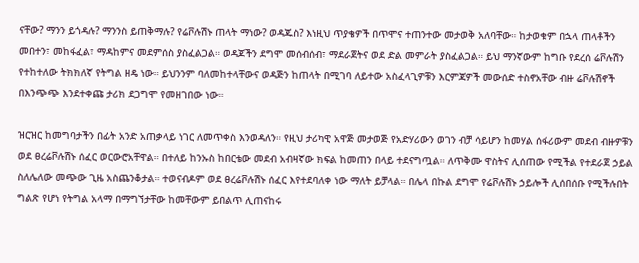ናቸው? ማንን ይጎዳሉ? ማንንስ ይጠቅማሉ? የሬቮሉሽኑ ጠላት ማነው? ወዳጁስ? እነዚህ ጥያቄዎች በጥሞና ተጠንተው መታወቅ አለባቸው። ከታወቁም በኋላ ጠላቶችን መበተን፣ መከፋፈል፣ ማዳከምና መደምሰስ ያስፈልጋል። ወዳጆችን ደግሞ መሰብሰብ፣ ማደራጀትና ወደ ድል መምራት ያስፈልጋል። ይህ ማንኛውም ከግቡ የደረሰ ሬቮሉሽን የተከተለው ትክክለኛ የትግል ዘዴ ነው። ይህንንም ባለመከተላቸውና ወዳጅን ከጠላት በሚገባ ለይተው አስፈላጊዎቹን እርምጃዎች መውሰድ ተስኖአቸው ብዙ ሬቮሉሽኖች በእንጭጭ እንደተቀጩ ታሪክ ደጋግሞ የመዘገበው ነው።

ዝርዝር ከመግባታችን በፊት አንድ አጠቃላይ ነገር ለመጥቀስ እንወዳለን። የዚህ ታሪካዊ አዋጅ መታወጅ የአድሃሪውን ወገን ብቻ ሳይሆን ከመሃል ሰፋሪውም መደብ ብዙዎቹን ወደ ፀረሬቮሉሽኑ ሰፈር ወርውሮአቸዋል። በተለይ ከንኡስ ከበርቴው መደብ አብዛኛው ክፍል ከመጠን በላይ ተደናግጧል። ለጥቅሙ ዋስትና ሊሰጠው የሚችል የተደራጀ ኃይል ስለሌለው መጭው ጊዜ አስጨንቆታል። ተወናብዶም ወደ ፀረሬቮሉሽኑ ሰፈር እየተደባለቀ ነው ማለት ይቻላል። በሌላ በኩል ደግሞ የሬቮሉሽኑ ኃይሎች ሊሰበሰቡ የሚችሉበት ግልጽ የሆነ የትግል አላማ በማግኘታቸው ከመቸውም ይበልጥ ሊጠናከሩ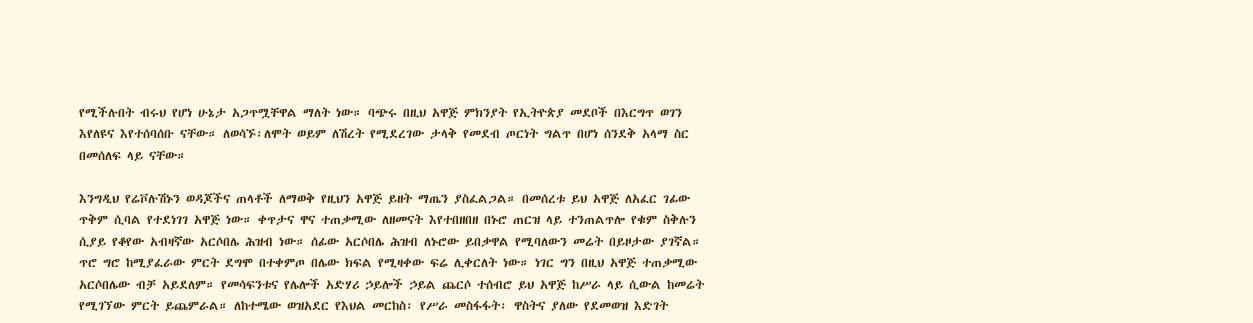የሚችሉበት ብሩህ የሆነ ሁኔታ አጋጥሟቸዋል ማለት ነው። ባጭሩ በዚህ አዋጅ ምክንያት የኢትዮጵያ መደቦች በእርግጥ ወገን እየለዩና እየተሰባሰቡ ናቸው። ለወሳኙ፡ለሞት ወይም ለሽረት የሚደረገው ታላቅ የመደብ ጦርነት ግልጥ በሆነ ሰንደቅ አላማ ስር በመሰለፍ ላይ ናቸው።

እንግዲህ የሬቮሉሽኑን ወዳጆችና ጠላቶች ለማወቅ የዚህን አዋጅ ይዘት ማጤን ያስፈልጋል። በመሰረቱ ይህ አዋጅ ለአፈር ገፊው ጥቅም ሲባል የተደነገገ አዋጅ ነው። ቀጥታና ዋና ተጠቃሚው ለዘመናት እየተበዘበዘ በኑሮ ጠርዝ ላይ ተንጠልጥሎ የቁም ስቅሉን ሲያይ የቆየው አብዛኛው አርሶበሌ ሕዝብ ነው። ሰፊው አርሶበሌ ሕዝብ ለኑሮው ይበቃዋል የሚባለውን መሬት በይዞታው ያገኛል። ጥሮ ግሮ ከሚያፈራው ምርት ደግሞ በተቀምጦ በሌው ክፍል የሚዛቀው ፍሬ ሊቀርለት ነው። ነገር ግን በዚህ አዋጅ ተጠቃሚው አርሶበሌው ብቻ አይደለም። የመሳፍንቱና የሌሎች አድሃሪ ኃይሎች ኃይል ጨርሶ ተሰብሮ ይህ አዋጅ ከሥራ ላይ ሲውል ከመሬት የሚገኘው ምርት ይጨምራል። ለከተሜው ወዝአደር የእህል መርከስ፡ የሥራ መስፋፋት፡ ዋስትና ያለው የደመወዝ እድገት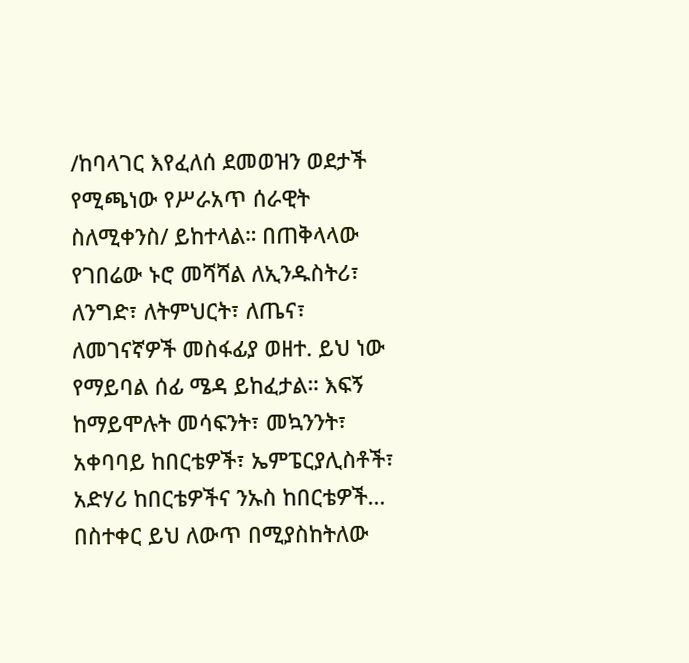/ከባላገር እየፈለሰ ደመወዝን ወደታች የሚጫነው የሥራአጥ ሰራዊት ስለሚቀንስ/ ይከተላል። በጠቅላላው የገበሬው ኑሮ መሻሻል ለኢንዱስትሪ፣ ለንግድ፣ ለትምህርት፣ ለጤና፣ ለመገናኛዎች መስፋፊያ ወዘተ. ይህ ነው የማይባል ሰፊ ሜዳ ይከፈታል። እፍኝ ከማይሞሉት መሳፍንት፣ መኳንንት፣ አቀባባይ ከበርቴዎች፣ ኤምፔርያሊስቶች፣ አድሃሪ ከበርቴዎችና ንኡስ ከበርቴዎች… በስተቀር ይህ ለውጥ በሚያስከትለው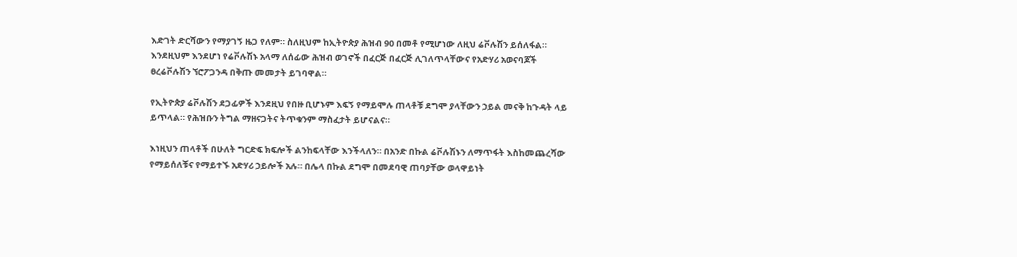እድገት ድርሻውን የማያገኝ ዜጋ የለም። ስለዚህም ከኢትዮጵያ ሕዝብ 90 በመቶ የሚሆነው ለዚህ ሬቮሉሽን ይሰለፋል። እንደዚህም እንደሆነ የሬቮሉሽኑ አላማ ለሰፊው ሕዝብ ወገኖች በፈርጅ በፈርጅ ሊገለጥላቸውና የአድሃሪ አወናባጆች ፀረሬቮሉሽን ኘሮፖጋንዳ በቅጡ መመታት ይገባዋል።

የኢትዮጵያ ሬቮሉሽን ደጋፊዎች እንደዚህ የበዙ ቢሆኑም እፍኝ የማይሞሉ ጠላቶቹ ደግሞ ያላቸውን ኃይል መናቅ ከጉዳት ላይ ይጥላል። የሕዝቡን ትግል ማዘናጋትና ትጥቁንም ማስፈታት ይሆናልና።

እነዚህን ጠላቶች በሁለት ግርድፍ ክፍሎች ልንከፍላቸው እንችላለን። በአንድ በኩል ሬቮሉሽኑን ለማጥፋት እስከመጨረሻው የማይሰለቹና የማይተኙ አድሃሪ ኃይሎች አሉ። በሌላ በኩል ደግሞ በመደባዊ ጠባያቸው ወላዋይነት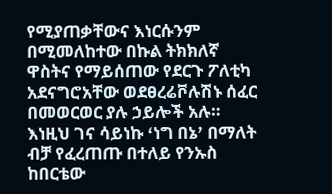የሚያጠቃቸውና እነርሱንም በሚመለከተው በኩል ትክክለኛ ዋስትና የማይሰጠው የደርጉ ፖለቲካ አደናግሮአቸው ወደፀረሬቮሉሽኑ ሰፈር በመወርወር ያሉ ኃይሎች አሉ። እነዚህ ገና ሳይነኩ ߵነግ በኔߴ በማለት ብቻ የፈረጠጡ በተለይ የንኡስ ከበርቴው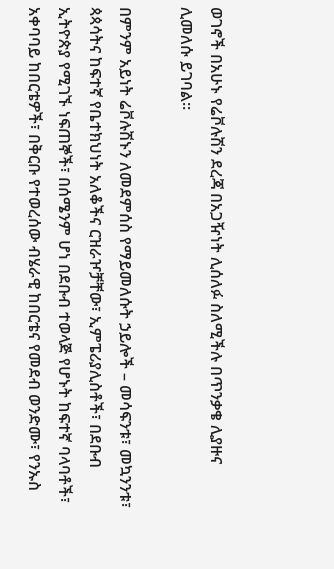ወገኖች በአሁኑ የሬቮሉሽን ደረጃ በአጋዥነት ሊሰለፉ ስለሚችሉ በጥንቃቄ ሊያዙና ሊመለሱ ይገባል።

በምንም አይነት ሬቮሉሽኑን ለመደምሰስ የማይመለሱት ኃይሎች – መሳፍንቱ፣ መኳንንቱ፣ ጳጳሳትና ከፍተኛ የቤተክህነት አለቆችና ርዝራዦቻቸው፣ ኢምፔሪያሊስቶች፣ በደቡብ ኢትዮጵያ የሚገኙ ነፍጠኞች፣ በሰሜንም ሆነ በደቡብ ተወላጅ የሆኑት ከፍተኛ ባላባቶች፣ አቀባባይ ከበርቴዎች፣ በቅርቡ የተወረሰው ብሄራዊ ከበርቴና የመደብ ወንድሙ፣ የንኡስ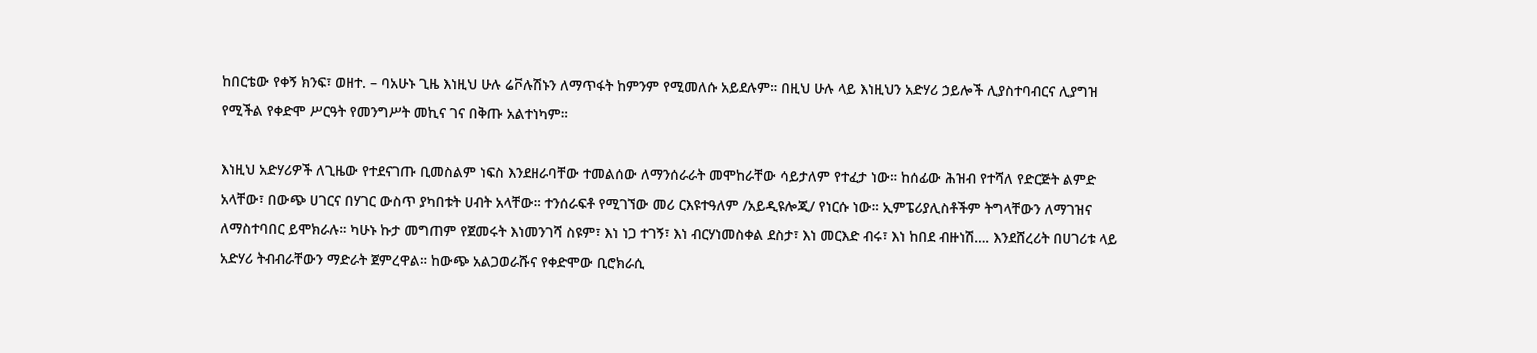ከበርቴው የቀኝ ክንፍ፣ ወዘተ. – ባአሁኑ ጊዜ እነዚህ ሁሉ ሬቮሉሽኑን ለማጥፋት ከምንም የሚመለሱ አይደሉም። በዚህ ሁሉ ላይ እነዚህን አድሃሪ ኃይሎች ሊያስተባብርና ሊያግዝ የሚችል የቀድሞ ሥርዓት የመንግሥት መኪና ገና በቅጡ አልተነካም።

እነዚህ አድሃሪዎች ለጊዜው የተደናገጡ ቢመስልም ነፍስ እንደዘራባቸው ተመልሰው ለማንሰራራት መሞከራቸው ሳይታለም የተፈታ ነው። ከሰፊው ሕዝብ የተሻለ የድርጅት ልምድ አላቸው፣ በውጭ ሀገርና በሃገር ውስጥ ያካበቱት ሀብት አላቸው። ተንሰራፍቶ የሚገኘው መሪ ርእዩተዓለም /አይዲዩሎጂ/ የነርሱ ነው። ኢምፔሪያሊስቶችም ትግላቸውን ለማገዝና ለማስተባበር ይሞክራሉ። ካሁኑ ኩታ መግጠም የጀመሩት እነመንገሻ ስዩም፣ እነ ነጋ ተገኝ፣ እነ ብርሃነመስቀል ደስታ፣ እነ መርእድ ብሩ፣ እነ ከበደ ብዙነሽ…. እንደሸረሪት በሀገሪቱ ላይ አድሃሪ ትብብራቸውን ማድራት ጀምረዋል። ከውጭ አልጋወራሹና የቀድሞው ቢሮክራሲ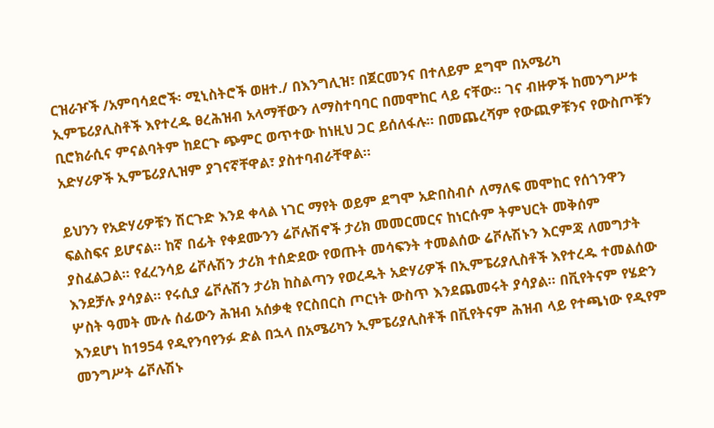ርዝራዦች /አምባሳደሮች፡ ሚኒስትሮች ወዘተ./ በእንግሊዝ፣ በጀርመንና በተለይም ደግሞ በአሜሪካ ኢምፔሪያሊስቶች እየተረዱ ፀረሕዝብ አላማቸውን ለማስተባባር በመሞከር ላይ ናቸው። ገና ብዙዎች ከመንግሥቱ ቢሮክራሲና ምናልባትም ከደርጉ ጭምር ወጥተው ከነዚህ ጋር ይሰለፋሉ። በመጨረሻም የውጪዎቹንና የውስጦቹን አድሃሪዎች ኢምፔሪያሊዝም ያገናኛቸዋል፣ ያስተባብራቸዋል።

ይህንን የአድሃሪዎቹን ሽርጉድ እንደ ቀላል ነገር ማየት ወይም ደግሞ አድበስብሶ ለማለፍ መሞከር የሰጎንዋን ፍልስፍና ይሆናል። ከኛ በፊት የቀደሙንን ሬቮሉሽኖች ታሪክ መመርመርና ከነርሱም ትምህርት መቅሰም ያስፈልጋል። የፈረንሳይ ሬቮሉሽን ታሪክ ተሰድደው የወጡት መሳፍንት ተመልሰው ሬቮሉሽኑን እርምጃ ለመግታት እንደቻሉ ያሳያል። የሩሲያ ሬቮሉሽን ታሪክ ከስልጣን የወረዱት አድሃሪዎች በኢምፔሪያሊስቶች እየተረዱ ተመልሰው ሦስት ዓመት ሙሉ ሰፊውን ሕዝብ አሰቃቂ የርስበርስ ጦርነት ውስጥ እንደጨመሩት ያሳያል። በቪየትናም የሄድን እንደሆነ ከ1954 የዲየንባየንፉ ድል በኋላ በአሜሪካን ኢምፔሪያሊስቶች በቪየትናም ሕዝብ ላይ የተጫነው የዲየም መንግሥት ሬቮሉሽኑ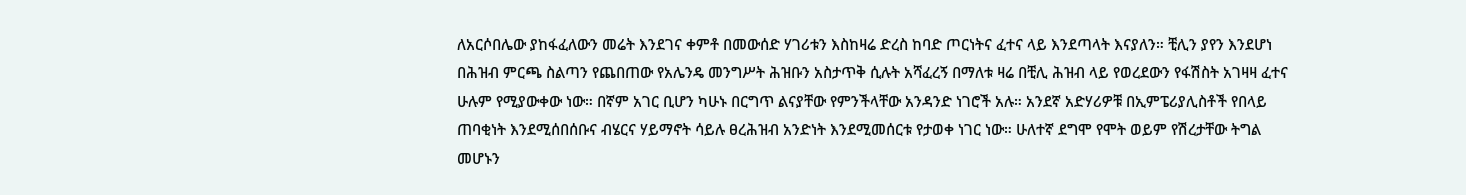ለአርሶበሌው ያከፋፈለውን መሬት እንደገና ቀምቶ በመውሰድ ሃገሪቱን እስከዛሬ ድረስ ከባድ ጦርነትና ፈተና ላይ እንደጣላት እናያለን። ቺሊን ያየን እንደሆነ በሕዝብ ምርጫ ስልጣን የጨበጠው የአሌንዴ መንግሥት ሕዝቡን አስታጥቅ ሲሉት አሻፈረኝ በማለቱ ዛሬ በቺሊ ሕዝብ ላይ የወረደውን የፋሽስት አገዛዛ ፈተና ሁሉም የሚያውቀው ነው። በኛም አገር ቢሆን ካሁኑ በርግጥ ልናያቸው የምንችላቸው አንዳንድ ነገሮች አሉ። አንደኛ አድሃሪዎቹ በኢምፔሪያሊስቶች የበላይ ጠባቂነት እንደሚሰበሰቡና ብሄርና ሃይማኖት ሳይሉ ፀረሕዝብ አንድነት እንደሚመሰርቱ የታወቀ ነገር ነው። ሁለተኛ ደግሞ የሞት ወይም የሽረታቸው ትግል መሆኑን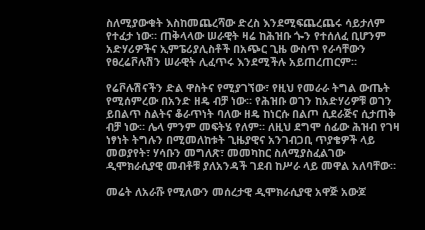ስለሚያውቁት እስከመጨረሻው ድረስ እንደሚፍጨረጨሩ ሳይታለም የተፈታ ነው። ጠቅላላው ሠራዊት ዛሬ ከሕዝቡ ጐን የተሰለፈ ቢሆንም አድሃሪዎችና ኢምፔሪያሊስቶች በአጭር ጊዜ ውስጥ የራሳቸውን የፀረሬቮሉሽን ሠራዊት ሊፈጥሩ እንደሚችሉ አይጠረጠርም።

የሬቮሉሽናችን ድል ዋስትና የሚያገኘው፣ የዚህ የመራራ ትግል ውጤት የሚሰምረው በአንድ ዘዴ ብቻ ነው። የሕዝቡ ወገን ከአድሃሪዎቹ ወገን ይበልጥ ስልትና ቆራጥነት ባለው ዘዴ ከነርሱ በልጦ ሲደራጅና ሲታጠቅ ብቻ ነው። ሌላ ምንም መፍትሄ የለም። ለዚህ ደግሞ ሰፊው ሕዝብ የገዛ ነፃነት ትግሉን በሚመለከቱት ጊዜያዊና አንገብጋቢ ጥያቄዎች ላይ መወያየት፣ ሃሳቡን መግለጽ፣ መመካከር ስለሚያስፈልገው ዲሞክራሲያዊ መብቶቹ ያለአንዳች ገደብ ከሥራ ላይ መዋል አለባቸው።

መሬት ለአራሹ የሚለውን መሰረታዊ ዲሞክራሲያዊ አዋጅ አውጆ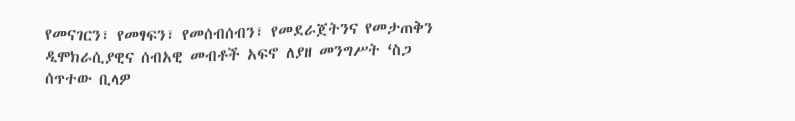የመናገርን፣ የመፃፍን፣ የመሰብሰብን፣ የመደራጀትንና የመታጠቅን ዲሞክራሲያዊና ሰብአዊ መብቶች አፍኖ ለያዘ መንግሥት ߵስጋ ሰጥተው ቢላዎ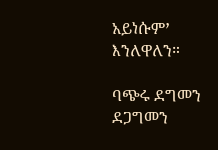አይነሱምߴ እንለዋለን።

ባጭሩ ደግመን ደጋግመን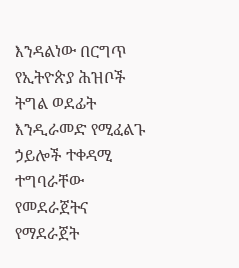እንዳልነው በርግጥ የኢትዮጵያ ሕዝቦች ትግል ወደፊት እንዲራመድ የሚፈልጉ ኃይሎች ተቀዳሚ ተግባራቸው የመደራጀትና የማደራጀት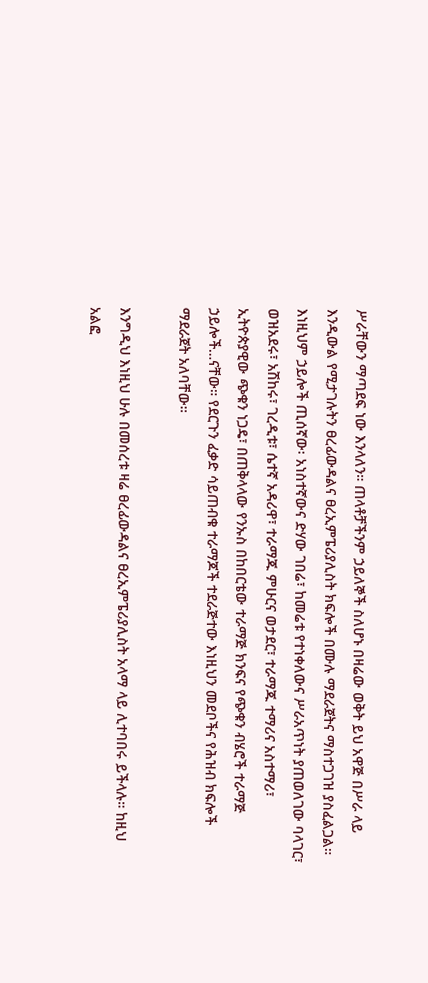ሥራቸውን ማጣደፍ ነው እንላለን። ጠላቶቻችንም ኃይለኞች ስለሆኑ በዛሬው ወቅት ይህ አዋጅ በሥራ ላይ እንዲውል የሚታገሉትን ፀረፊውዳልና ፀረኢምፔሪያሊስት ክፍሎች በሙሉ ማደራጀትና ማስተጋገዝ ያስፈልጋል። እነዚህም ኃይሎች ጢሰኛው፡ አነስተኛውና ድሃው ገበሬ፣ ከመሬቱ የተነቀለውና ሥራአጥነት ያጠወለገው ባላገር፣ ወዝአደሩ፣ አሽከሩ፣ ገረዲቱ፣ ሴተኛ አዳሪዋ፣ ተራማጁ ምሁርና ወታደር፣ ተራማጁ ተማሪና አስተማሪ፣ ኢትዮጵያዊው ጭቁን ነጋዴ፣ በጠቅላላው የንኡስ በከበርቴው ተራማጅ ክንፍና የጭቁን ብሄሮች ተራማጅ ኃይሎች…ናቸው። የደርጉን ፈቃድ ሳይጠብቁ ተራማጆች ተደራጅተው እነዚህን መደቦችና የሕዝብ ክፍሎች ማደራጀት አለባቸው።

እንግዲህ እነዚህ ሁሉ በመሰረቱ ዛሬ ፀረፊውዳልና ፀረኢምፔሪያሊስት አላማ ላይ ሊተባበሩ ይችላሉ። ከዚህ አልፎ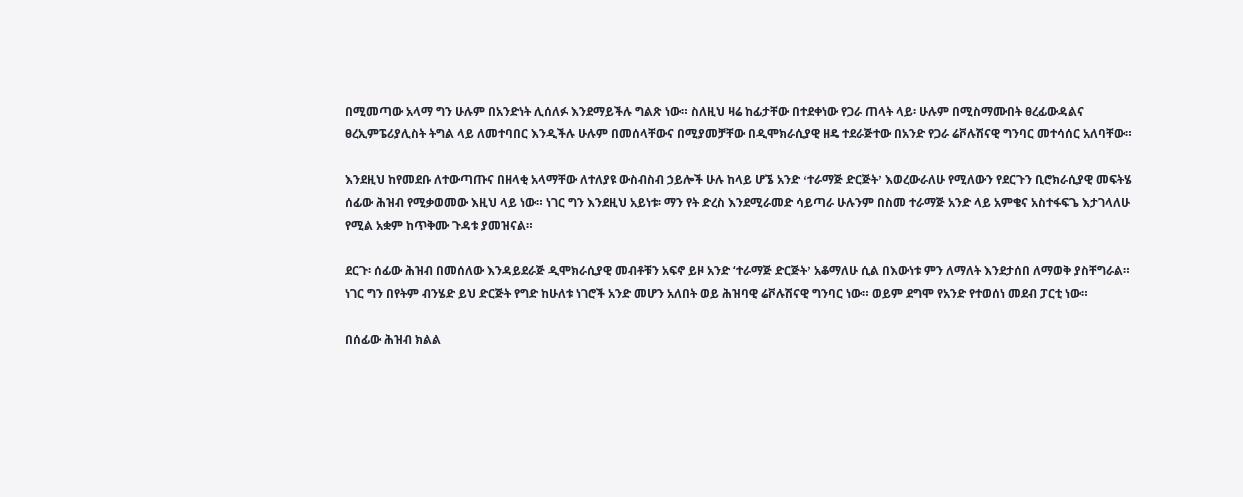በሚመጣው አላማ ግን ሁሉም በአንድነት ሊሰለፉ እንደማይችሉ ግልጽ ነው። ስለዚህ ዛሬ ከፊታቸው በተደቀነው የጋራ ጠላት ላይ፡ ሁሉም በሚስማሙበት ፀረፊውዳልና ፀረኢምፔሪያሊስት ትግል ላይ ለመተባበር እንዲችሉ ሁሉም በመሰላቸውና በሚያመቻቸው በዲሞክራሲያዊ ዘዴ ተደራጅተው በአንድ የጋራ ሬቮሉሽናዊ ግንባር መተሳሰር አለባቸው።

እንደዚህ ከየመደቡ ለተውጣጡና በዘላቂ አላማቸው ለተለያዩ ውስብስብ ኃይሎች ሁሉ ከላይ ሆኜ አንድ ߵተራማጅ ድርጅትߴ እወረውራለሁ የሚለውን የደርጉን ቢሮክራሲያዊ መፍትሄ ሰፊው ሕዝብ የሚቃወመው እዚህ ላይ ነው። ነገር ግን እንደዚህ አይነቱ፡ ማን የት ድረስ እንደሚራመድ ሳይጣራ ሁሉንም በስመ ተራማጅ አንድ ላይ አምቄና አስተፋፍጌ እታገላለሁ የሚል አቋም ከጥቅሙ ጉዳቱ ያመዝናል።

ደርጉ፡ ሰፊው ሕዝብ በመሰለው እንዳይደራጅ ዲሞክራሲያዊ መብቶቹን አፍኖ ይዞ አንድ ‘ተራማጅ ድርጅትߴ አቆማለሁ ሲል በእውነቱ ምን ለማለት እንደታሰበ ለማወቅ ያስቸግራል። ነገር ግን በየትም ብንሄድ ይህ ድርጅት የግድ ከሁለቱ ነገሮች አንድ መሆን አለበት ወይ ሕዝባዊ ሬቮሉሽናዊ ግንባር ነው። ወይም ደግሞ የአንድ የተወሰነ መደብ ፓርቲ ነው።

በሰፊው ሕዝብ ክልል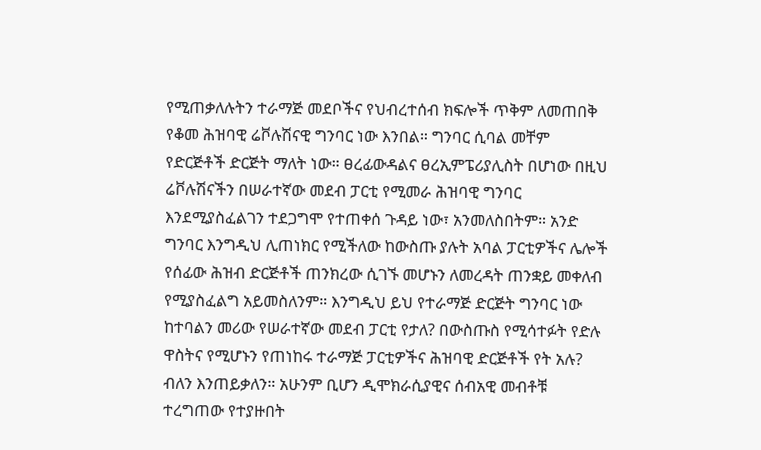የሚጠቃለሉትን ተራማጅ መደቦችና የህብረተሰብ ክፍሎች ጥቅም ለመጠበቅ የቆመ ሕዝባዊ ሬቮሉሽናዊ ግንባር ነው እንበል። ግንባር ሲባል መቸም የድርጅቶች ድርጅት ማለት ነው። ፀረፊውዳልና ፀረኢምፔሪያሊስት በሆነው በዚህ ሬቮሉሽናችን በሠራተኛው መደብ ፓርቲ የሚመራ ሕዝባዊ ግንባር እንደሚያስፈልገን ተደጋግሞ የተጠቀሰ ጉዳይ ነው፣ አንመለስበትም። አንድ ግንባር እንግዲህ ሊጠነክር የሚችለው ከውስጡ ያሉት አባል ፓርቲዎችና ሌሎች የሰፊው ሕዝብ ድርጅቶች ጠንክረው ሲገኙ መሆኑን ለመረዳት ጠንቋይ መቀለብ የሚያስፈልግ አይመስለንም። እንግዲህ ይህ የተራማጅ ድርጅት ግንባር ነው ከተባልን መሪው የሠራተኛው መደብ ፓርቲ የታለ? በውስጡስ የሚሳተፉት የድሉ ዋስትና የሚሆኑን የጠነከሩ ተራማጅ ፓርቲዎችና ሕዝባዊ ድርጅቶች የት አሉ? ብለን እንጠይቃለን። አሁንም ቢሆን ዲሞክራሲያዊና ሰብአዊ መብቶቹ ተረግጠው የተያዙበት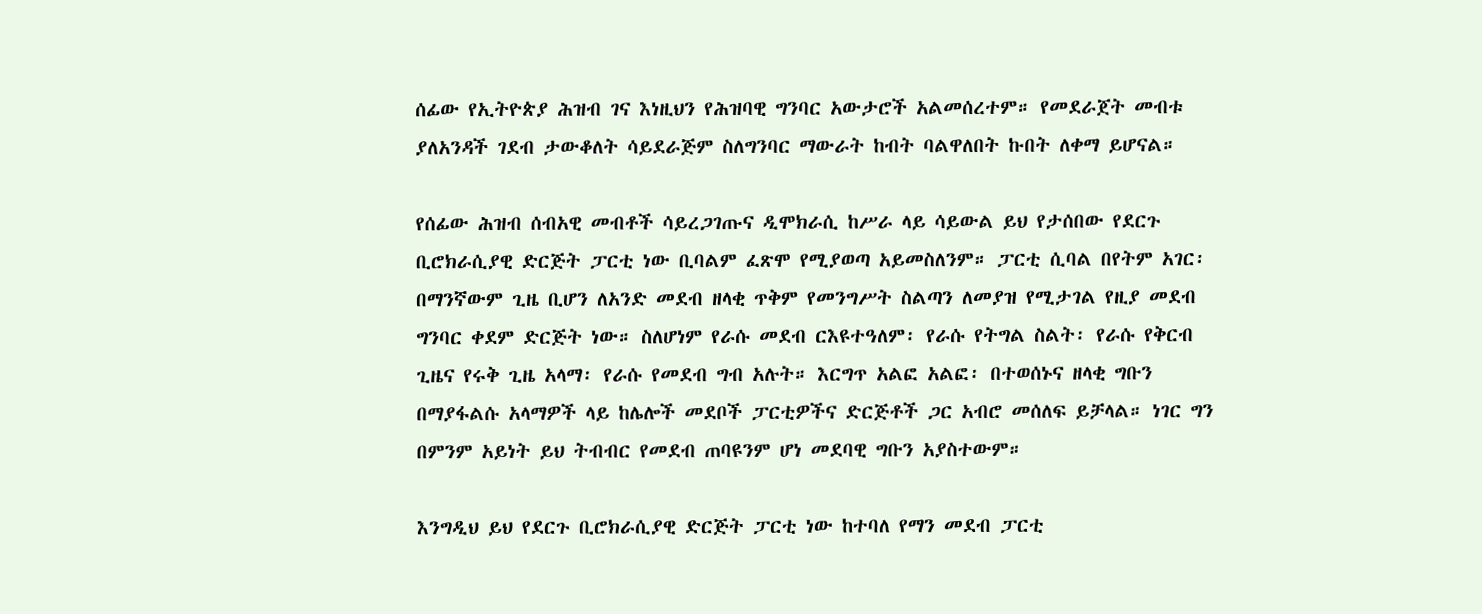ሰፊው የኢትዮጵያ ሕዝብ ገና እነዚህን የሕዝባዊ ግንባር አውታሮች አልመሰረተም። የመደራጀት መብቱ ያለአንዳች ገደብ ታውቆለት ሳይደራጅም ስለግንባር ማውራት ከብት ባልዋለበት ኩበት ለቀማ ይሆናል።

የሰፊው ሕዝብ ሰብአዊ መብቶች ሳይረጋገጡና ዲሞክራሲ ከሥራ ላይ ሳይውል ይህ የታሰበው የደርጉ ቢሮክራሲያዊ ድርጅት ፓርቲ ነው ቢባልም ፈጽሞ የሚያወጣ አይመስለንም። ፓርቲ ሲባል በየትም አገር፡ በማንኛውም ጊዜ ቢሆን ለአንድ መደብ ዘላቂ ጥቅም የመንግሥት ስልጣን ለመያዝ የሚታገል የዚያ መደብ ግንባር ቀደም ድርጅት ነው። ስለሆነም የራሱ መደብ ርእዩተዓለም፡ የራሱ የትግል ስልት፡ የራሱ የቅርብ ጊዜና የሩቅ ጊዜ አላማ፡ የራሱ የመደብ ግብ አሉት። እርግጥ አልፎ አልፎ፡ በተወሰኑና ዘላቂ ግቡን በማያፋልሱ አላማዎች ላይ ከሌሎች መደቦች ፓርቲዎችና ድርጅቶች ጋር አብሮ መሰለፍ ይቻላል። ነገር ግን በምንም አይነት ይህ ትብብር የመደብ ጠባዩንም ሆነ መደባዊ ግቡን አያስተውም።

እንግዲህ ይህ የደርጉ ቢሮክራሲያዊ ድርጅት ፓርቲ ነው ከተባለ የማን መደብ ፓርቲ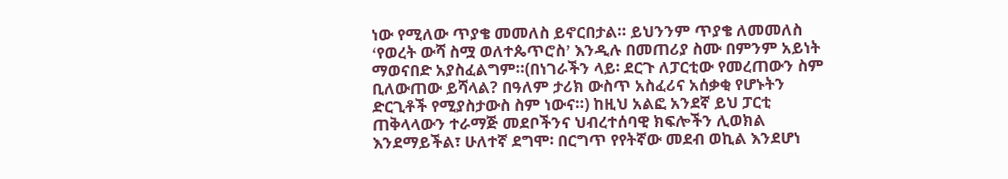ነው የሚለው ጥያቄ መመለስ ይኖርበታል። ይህንንም ጥያቄ ለመመለስ ߵየወረት ውሻ ስሟ ወለተጴጥሮስߴ እንዲሉ በመጠሪያ ስሙ በምንም አይነት ማወናበድ አያስፈልግም።(በነገራችን ላይ፡ ደርጉ ለፓርቲው የመረጠውን ስም ቢለውጠው ይሻላል? በዓለም ታሪክ ውስጥ አስፈሪና አሰቃቂ የሆኑትን ድርጊቶች የሚያስታውስ ስም ነውና።) ከዚህ አልፎ አንደኛ ይህ ፓርቲ ጠቅላላውን ተራማጅ መደቦችንና ህብረተሰባዊ ክፍሎችን ሊወክል እንደማይችል፣ ሁለተኛ ደግሞ፡ በርግጥ የየትኛው መደብ ወኪል እንደሆነ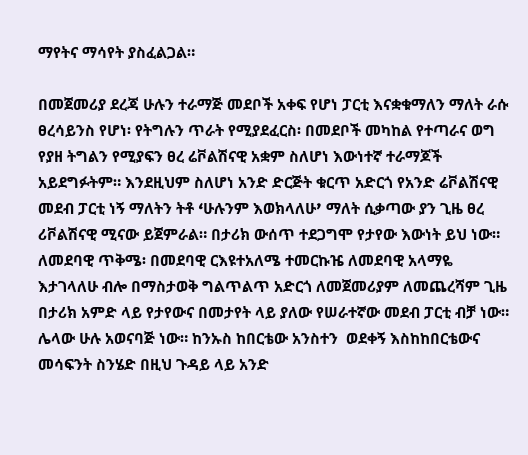ማየትና ማሳየት ያስፈልጋል።

በመጀመሪያ ደረጃ ሁሉን ተራማጅ መደቦች አቀፍ የሆነ ፓርቲ እናቋቁማለን ማለት ራሱ ፀረሳይንስ የሆነ፡ የትግሉን ጥራት የሚያደፈርስ፡ በመደቦች መካከል የተጣራና ወግ የያዘ ትግልን የሚያፍን ፀረ ሬቮልሽናዊ አቋም ስለሆነ እውነተኛ ተራማጆች አይደግፉትም። እንደዚህም ስለሆነ አንድ ድርጅት ቁርጥ አድርጎ የአንድ ሬቮልሽናዊ መደብ ፓርቲ ነኝ ማለትን ትቶ ߵሁሉንም እወክላለሁߴ ማለት ሲቃጣው ያን ጊዜ ፀረ ሪቮልሽናዊ ሚናው ይጀምራል። በታሪክ ውሰጥ ተደጋግሞ የታየው እውነት ይህ ነው። ለመደባዊ ጥቅሜ፡ በመደባዊ ርእዩተአለሜ ተመርኩዤ ለመደባዊ አላማዬ እታገላለሁ ብሎ በማስታወቅ ግልጥልጥ አድርጎ ለመጀመሪያም ለመጨረሻም ጊዜ በታሪክ አምድ ላይ የታየውና በመታየት ላይ ያለው የሠራተኛው መደብ ፓርቲ ብቻ ነው። ሌላው ሁሉ አወናባጅ ነው። ከንኡስ ከበርቴው አንስተን  ወደቀኝ እስከከበርቴውና መሳፍንት ስንሄድ በዚህ ጉዳይ ላይ አንድ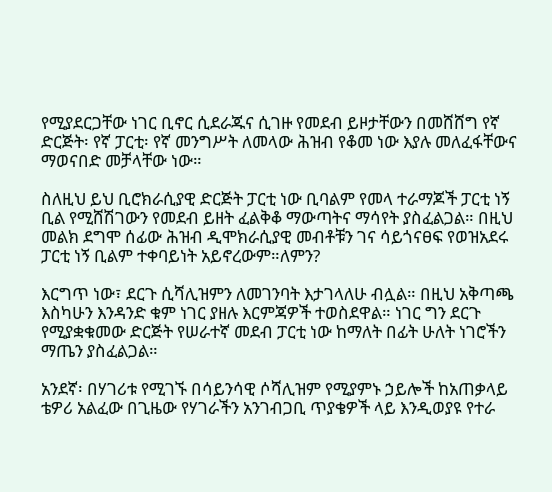የሚያደርጋቸው ነገር ቢኖር ሲደራጁና ሲገዙ የመደብ ይዞታቸውን በመሸሸግ የኛ ድርጅት፡ የኛ ፓርቲ፡ የኛ መንግሥት ለመላው ሕዝብ የቆመ ነው እያሉ መለፈፋቸውና ማወናበድ መቻላቸው ነው።

ስለዚህ ይህ ቢሮክራሲያዊ ድርጅት ፓርቲ ነው ቢባልም የመላ ተራማጆች ፓርቲ ነኝ ቢል የሚሸሽገውን የመደብ ይዘት ፈልቅቆ ማውጣትና ማሳየት ያስፈልጋል። በዚህ መልክ ደግሞ ሰፊው ሕዝብ ዲሞክራሲያዊ መብቶቹን ገና ሳይጎናፀፍ የወዝአደሩ ፓርቲ ነኝ ቢልም ተቀባይነት አይኖረውም።ለምን?

እርግጥ ነው፣ ደርጉ ሲሻሊዝምን ለመገንባት እታገላለሁ ብሏል። በዚህ አቅጣጫ እስካሁን እንዳንድ ቁም ነገር ያዘሉ እርምጃዎች ተወስደዋል። ነገር ግን ደርጉ የሚያቋቁመው ድርጅት የሠራተኛ መደብ ፓርቲ ነው ከማለት በፊት ሁለት ነገሮችን ማጤን ያስፈልጋል።

አንደኛ፡ በሃገሪቱ የሚገኙ በሳይንሳዊ ሶሻሊዝም የሚያምኑ ኃይሎች ከአጠቃላይ ቴዎሪ አልፈው በጊዜው የሃገራችን አንገብጋቢ ጥያቄዎች ላይ እንዲወያዩ የተራ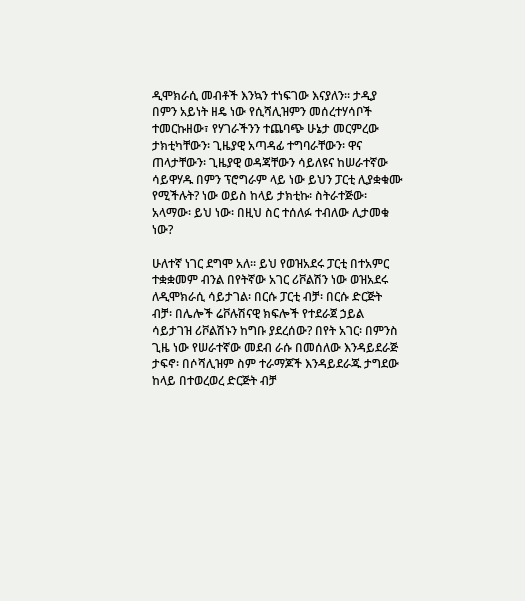ዲሞክራሲ መብቶች እንኳን ተነፍገው እናያለን። ታዲያ በምን አይነት ዘዴ ነው የሲሻሊዝምን መሰረተሃሳቦች ተመርኩዘው፣ የሃገራችንን ተጨባጭ ሁኔታ መርምረው ታክቲካቸውን፡ ጊዜያዊ አጣዳፊ ተግባራቸውን፡ ዋና ጠላታቸውን፡ ጊዜያዊ ወዳጃቸውን ሳይለዩና ከሠራተኛው ሳይዋሃዱ በምን ፕሮግራም ላይ ነው ይህን ፓርቲ ሊያቋቁሙ የሚችሉት? ነው ወይስ ከላይ ታክቲኩ፡ ስትራተጅው፡ አላማው፡ ይህ ነው፡ በዚህ ስር ተሰለፉ ተብለው ሊታመቁ ነው?

ሁለተኛ ነገር ደግሞ አለ። ይህ የወዝአደሩ ፓርቲ በተአምር ተቋቋመም ብንል በየትኛው አገር ሪቮልሽን ነው ወዝአደሩ ለዲሞክራሲ ሳይታገል፡ በርሱ ፓርቲ ብቻ፡ በርሱ ድርጅት ብቻ፡ በሌሎች ሬቮሉሽናዊ ክፍሎች የተደራጀ ኃይል ሳይታገዝ ሪቮልሽኑን ከግቡ ያደረሰው? በየት አገር፡ በምንስ ጊዜ ነው የሠራተኛው መደብ ራሱ በመሰለው እንዳይደራጅ ታፍኖ፡ በሶሻሊዝም ስም ተራማጆች እንዳይደራጁ ታግደው ከላይ በተወረወረ ድርጅት ብቻ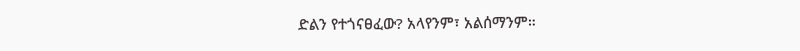ድልን የተጎናፀፈው? አላየንም፣ አልሰማንም።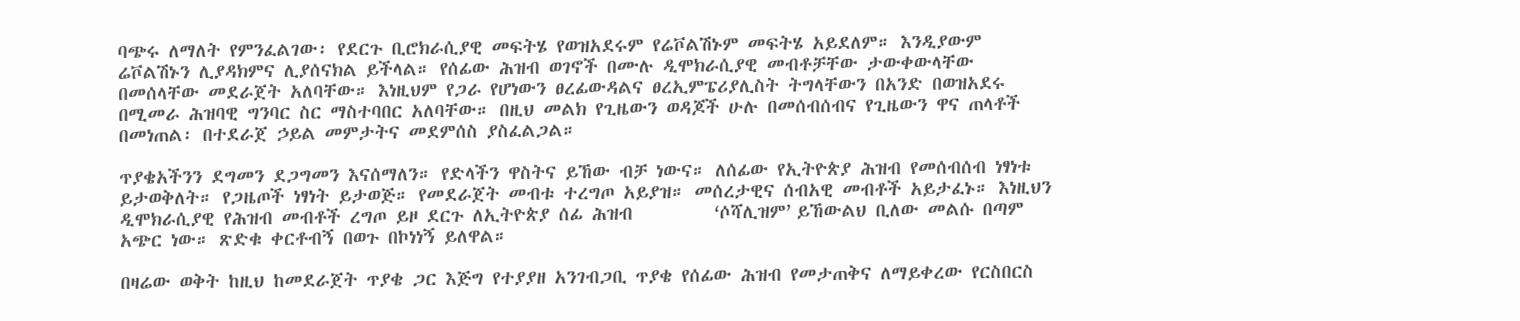ባጭሩ ለማለት የምንፈልገው፡ የደርጉ ቢሮክራሲያዊ መፍትሄ የወዝአደሩም የሬቮልሽኑም መፍትሄ አይደለም። እንዲያውም ሬቮልሽኑን ሊያዳክምና ሊያሰናክል ይችላል። የሰፊው ሕዝብ ወገኖች በሙሉ ዲሞክራሲያዊ መብቶቻቸው ታውቀውላቸው በመሰላቸው መደራጀት አለባቸው። እነዚህም የጋራ የሆነውን ፀረፊውዳልና ፀረኢምፔሪያሊስት ትግላቸውን በአንድ በወዝአደሩ በሚመራ ሕዝባዊ ግንባር ስር ማስተባበር አለባቸው። በዚህ መልክ የጊዜውን ወዳጆች ሁሉ በመሰብሰብና የጊዜውን ዋና ጠላቶች በመነጠል፡ በተደራጀ ኃይል መምታትና መደምሰስ ያስፈልጋል።

ጥያቄአችንን ደግመን ደጋግመን እናሰማለን። የድላችን ዋስትና ይኸው ብቻ ነውና። ለሰፊው የኢትዮጵያ ሕዝብ የመሰብሰብ ነፃነቱ ይታወቅለት። የጋዜጦች ነፃነት ይታወጅ። የመደራጀት መብቱ ተረግጦ አይያዝ። መሰረታዊና ሰብአዊ መብቶች አይታፈኑ። እነዚህን ዲሞክራሲያዊ የሕዝብ መብቶች ረግጦ ይዞ ደርጉ ለኢትዮጵያ ሰፊ ሕዝብ         ߵሶሻሊዝምߴ ይኸውልህ ቢለው መልሱ በጣም አጭር ነው። ጽድቁ ቀርቶብኝ በወጉ በኮነነኝ ይለዋል።

በዛሬው ወቅት ከዚህ ከመደራጀት ጥያቄ ጋር እጅግ የተያያዘ አንገብጋቢ ጥያቄ የሰፊው ሕዝብ የመታጠቅና ለማይቀረው የርስበርስ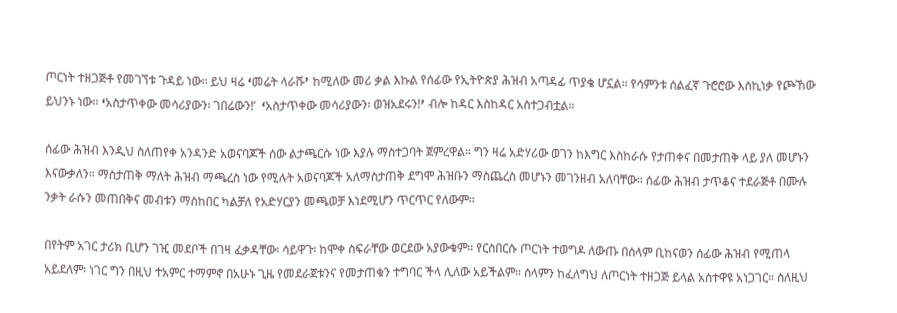ጦርነት ተዘጋጅቶ የመገኘቱ ጉዳይ ነው። ይህ ዛሬ ߵመሬት ላራሹߴ ከሚለው መሪ ቃል እኩል የሰፊው የኢትዮጵያ ሕዝብ አጣዳፊ ጥያቄ ሆኗል። የሳምንቱ ሰልፈኛ ጉሮሮው እስኪነቃ የጮኸው ይህንኑ ነው። ߵአስታጥቀው መሳሪያውን፡ ገበሬውን!’  ߵአስታጥቀው መሳሪያውን፡ ወዝአደሩን!ߴ ብሎ ከዳር እስከዳር አስተጋብቷል።

ሰፊው ሕዝብ እንዲህ ስለጠየቀ አንዳንድ አወናባጆች ሰው ልታጫርሱ ነው እያሉ ማስተጋባት ጀምረዋል። ግን ዛሬ አድሃሪው ወገን ከእግር እስከራሱ የታጠቀና በመታጠቅ ላይ ያለ መሆኑን እናውቃለን። ማስታጠቅ ማለት ሕዝብ ማጫረስ ነው የሚሉት አወናባጆች አለማስታጠቅ ደግሞ ሕዝቡን ማስጨረስ መሆኑን መገንዘብ አለባቸው። ሰፊው ሕዝብ ታጥቆና ተደራጅቶ በሙሉ ንቃት ራሱን መጠበቅና መብቱን ማስከበር ካልቻለ የአድሃርያን መጫወቻ እነደሚሆን ጥርጥር የለውም።

በየትም አገር ታሪክ ቢሆን ገዢ መደቦች በገዛ ፈቃዳቸው፡ ሳይዋጉ፡ ከሞቀ ስፍራቸው ወርደው አያውቁም። የርስበርሱ ጦርነት ተወግዶ ለውጡ በሰላም ቢከናወን ሰፊው ሕዝብ የሚጠላ አይደለም፡ ነገር ግን በዚህ ተአምር ተማምኖ በአሁኑ ጊዜ የመደራጀቱንና የመታጠቁን ተግባር ችላ ሊለው አይችልም። ሰላምን ከፈለግህ ለጦርነት ተዘጋጅ ይላል አስተዋዩ አነጋገር። ስለዚህ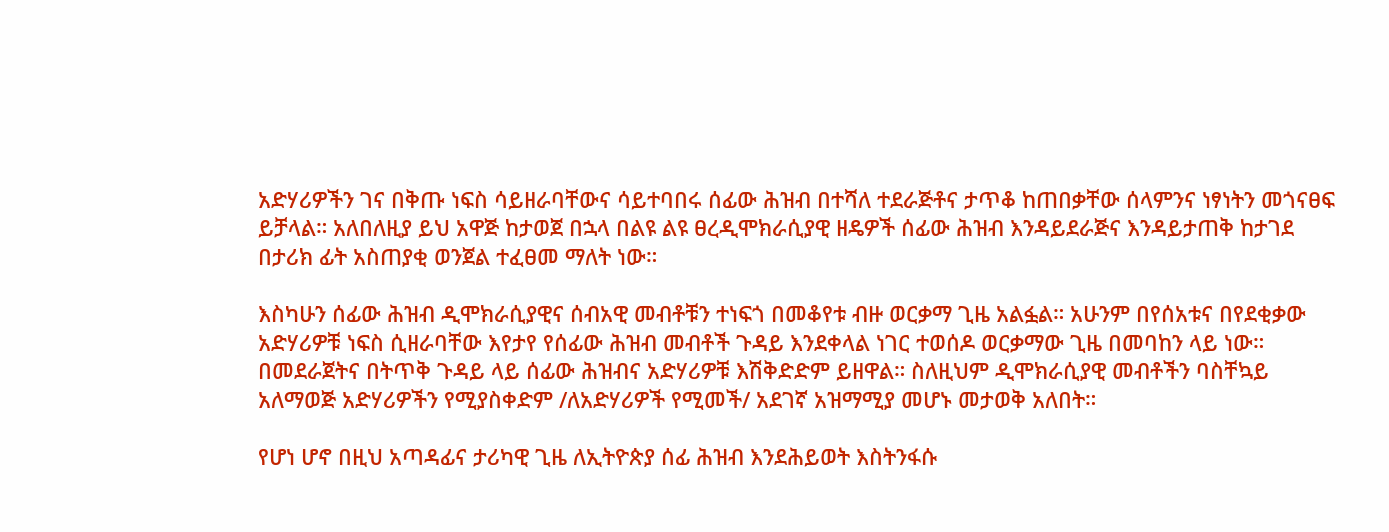አድሃሪዎችን ገና በቅጡ ነፍስ ሳይዘራባቸውና ሳይተባበሩ ሰፊው ሕዝብ በተሻለ ተደራጅቶና ታጥቆ ከጠበቃቸው ሰላምንና ነፃነትን መጎናፀፍ ይቻላል። አለበለዚያ ይህ አዋጅ ከታወጀ በኋላ በልዩ ልዩ ፀረዲሞክራሲያዊ ዘዴዎች ሰፊው ሕዝብ እንዳይደራጅና እንዳይታጠቅ ከታገደ በታሪክ ፊት አስጠያቂ ወንጀል ተፈፀመ ማለት ነው።

እስካሁን ሰፊው ሕዝብ ዲሞክራሲያዊና ሰብአዊ መብቶቹን ተነፍጎ በመቆየቱ ብዙ ወርቃማ ጊዜ አልፏል። አሁንም በየሰአቱና በየደቂቃው አድሃሪዎቹ ነፍስ ሲዘራባቸው እየታየ የሰፊው ሕዝብ መብቶች ጉዳይ እንደቀላል ነገር ተወሰዶ ወርቃማው ጊዜ በመባከን ላይ ነው። በመደራጀትና በትጥቅ ጉዳይ ላይ ሰፊው ሕዝብና አድሃሪዎቹ እሽቅድድም ይዘዋል። ስለዚህም ዲሞክራሲያዊ መብቶችን ባስቸኳይ አለማወጅ አድሃሪዎችን የሚያስቀድም /ለአድሃሪዎች የሚመች/ አደገኛ አዝማሚያ መሆኑ መታወቅ አለበት።

የሆነ ሆኖ በዚህ አጣዳፊና ታሪካዊ ጊዜ ለኢትዮጵያ ሰፊ ሕዝብ እንደሕይወት እስትንፋሱ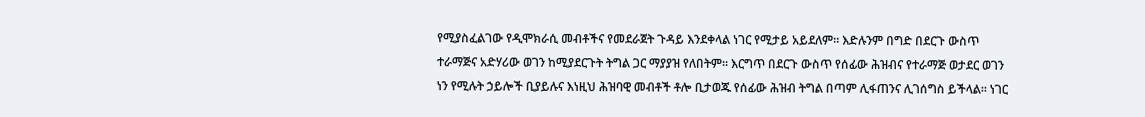የሚያስፈልገው የዲሞክራሲ መብቶችና የመደራጀት ጉዳይ እንደቀላል ነገር የሚታይ አይደለም። እድሉንም በግድ በደርጉ ውስጥ ተራማጅና አድሃሪው ወገን ከሚያደርጉት ትግል ጋር ማያያዝ የለበትም። እርግጥ በደርጉ ውስጥ የሰፊው ሕዝብና የተራማጅ ወታደር ወገን ነን የሚሉት ኃይሎች ቢያይሉና እነዚህ ሕዝባዊ መብቶች ቶሎ ቢታወጁ የሰፊው ሕዝብ ትግል በጣም ሊፋጠንና ሊገሰግስ ይችላል። ነገር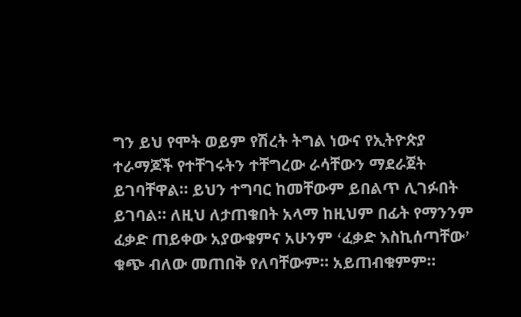ግን ይህ የሞት ወይም የሽረት ትግል ነውና የኢትዮጵያ ተራማጆች የተቸገሩትን ተቸግረው ራሳቸውን ማደራጀት ይገባቸዋል። ይህን ተግባር ከመቸውም ይበልጥ ሊገፉበት ይገባል። ለዚህ ለታጠቁበት አላማ ከዚህም በፊት የማንንም ፈቃድ ጠይቀው አያውቁምና አሁንም ߵፈቃድ እስኪሰጣቸውߴ ቁጭ ብለው መጠበቅ የለባቸውም። አይጠብቁምም።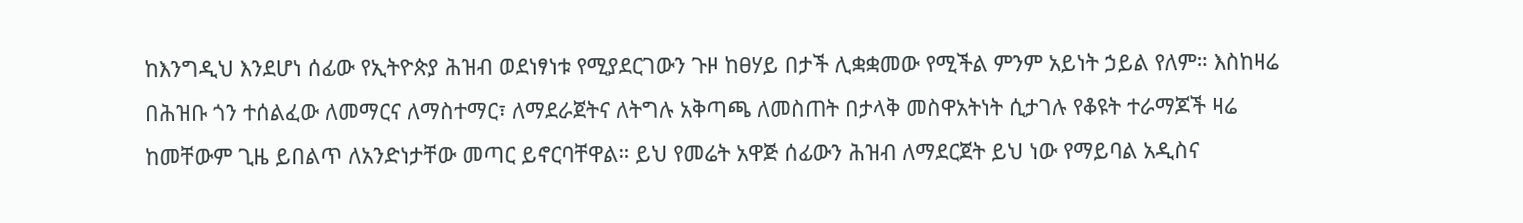ከእንግዲህ እንደሆነ ሰፊው የኢትዮጵያ ሕዝብ ወደነፃነቱ የሚያደርገውን ጉዞ ከፀሃይ በታች ሊቋቋመው የሚችል ምንም አይነት ኃይል የለም። እስከዛሬ በሕዝቡ ጎን ተሰልፈው ለመማርና ለማስተማር፣ ለማደራጀትና ለትግሉ አቅጣጫ ለመስጠት በታላቅ መስዋአትነት ሲታገሉ የቆዩት ተራማጆች ዛሬ ከመቸውም ጊዜ ይበልጥ ለአንድነታቸው መጣር ይኖርባቸዋል። ይህ የመሬት አዋጅ ሰፊውን ሕዝብ ለማደርጀት ይህ ነው የማይባል አዲስና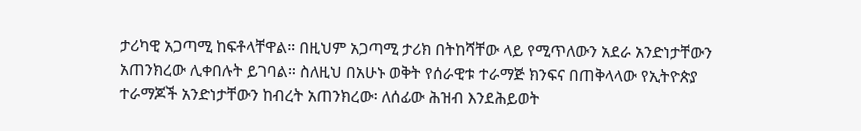ታሪካዊ አጋጣሚ ከፍቶላቸዋል። በዚህም አጋጣሚ ታሪክ በትከሻቸው ላይ የሚጥለውን አደራ አንድነታቸውን አጠንክረው ሊቀበሉት ይገባል። ስለዚህ በአሁኑ ወቅት የሰራዊቱ ተራማጅ ክንፍና በጠቅላላው የኢትዮጵያ ተራማጆች አንድነታቸውን ከብረት አጠንክረው፡ ለሰፊው ሕዝብ እንደሕይወት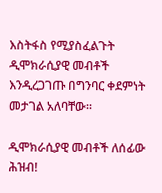እስትፋስ የሚያስፈልጉት ዲሞክራሲያዊ መብቶች እንዲረጋገጡ በግንባር ቀደምነት መታገል አለባቸው።

ዲሞክራሲያዊ መብቶች ለሰፊው ሕዝብ!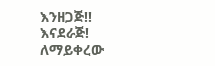እንዘጋጅ!! እናደራጅ!
ለማይቀረው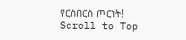የርስበርስ ጦርነት!
Scroll to Top